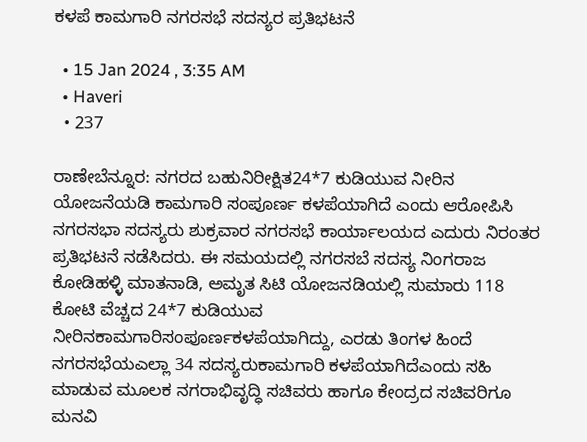ಕಳಪೆ ಕಾಮಗಾರಿ ನಗರಸಭೆ ಸದಸ್ಯರ ಪ್ರತಿಭಟನೆ

  • 15 Jan 2024 , 3:35 AM
  • Haveri
  • 237

ರಾಣೇಬೆನ್ನೂರ: ನಗರದ ಬಹುನಿರೀಕ್ಷಿತ24*7 ಕುಡಿಯುವ ನೀರಿನ ಯೋಜನೆಯಡಿ ಕಾಮಗಾರಿ ಸಂಪೂರ್ಣ ಕಳಪೆಯಾಗಿದೆ ಎಂದು ಆರೋಪಿಸಿ ನಗರಸಭಾ ಸದಸ್ಯರು ಶುಕ್ರವಾರ ನಗರಸಭೆ ಕಾರ್ಯಾಲಯದ ಎದುರು ನಿರಂತರ ಪ್ರತಿಭಟನೆ ನಡೆಸಿದರು. ಈ ಸಮಯದಲ್ಲಿ ನಗರಸಬೆ ಸದಸ್ಯ ನಿಂಗರಾಜ ಕೋಡಿಹಳ್ಳಿ ಮಾತನಾಡಿ, ಅಮೃತ ಸಿಟಿ ಯೋಜನಡಿಯಲ್ಲಿ ಸುಮಾರು 118 ಕೋಟಿ ವೆಚ್ಚದ 24*7 ಕುಡಿಯುವ ನೀರಿನಕಾಮಗಾರಿಸಂಪೂರ್ಣಕಳಪೆಯಾಗಿದ್ದು, ಎರಡು ತಿಂಗಳ ಹಿಂದೆ ನಗರಸಭೆಯಎಲ್ಲಾ 34 ಸದಸ್ಯರುಕಾಮಗಾರಿ ಕಳಪೆಯಾಗಿದೆಎಂದು ಸಹಿ ಮಾಡುವ ಮೂಲಕ ನಗರಾಭಿವೃದ್ಧಿ ಸಚಿವರು ಹಾಗೂ ಕೇಂದ್ರದ ಸಚಿವರಿಗೂ ಮನವಿ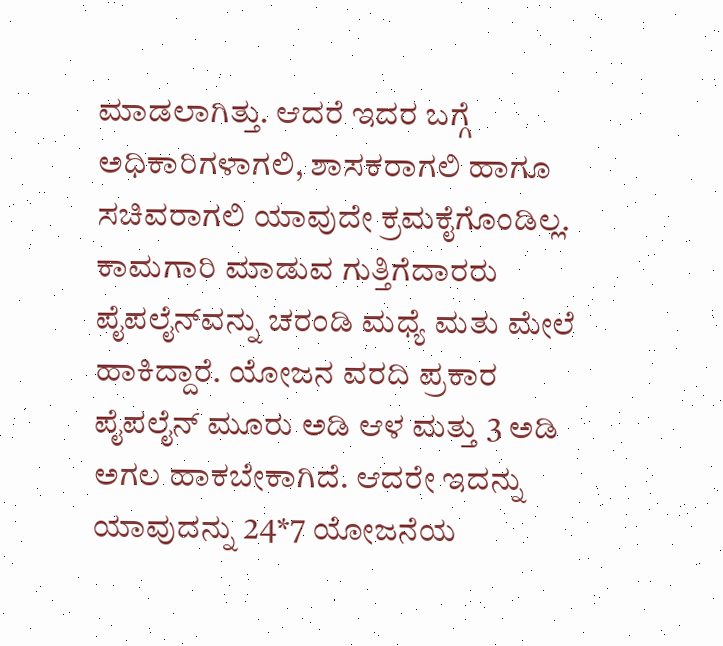ಮಾಡಲಾಗಿತ್ತು. ಆದರೆ ಇದರ ಬಗ್ಗೆ ಅಧಿಕಾರಿಗಳಾಗಲಿ, ಶಾಸಕರಾಗಲಿ ಹಾಗೂ ಸಚಿವರಾಗಲಿ ಯಾವುದೇ ಕ್ರಮಕೈಗೊಂಡಿಲ್ಲ. ಕಾಮಗಾರಿ ಮಾಡುವ ಗುತ್ತಿಗೆದಾರರು ಪೈಪಲೈನ್‌ವನ್ನು ಚರಂಡಿ ಮಧ್ಯೆ ಮತು ಮೇಲೆ ಹಾಕಿದ್ದಾರೆ. ಯೋಜನ ವರದಿ ಪ್ರಕಾರ ಪೈಪಲೈನ್ ಮೂರು ಅಡಿ ಆಳ ಮತ್ತು 3 ಅಡಿ ಅಗಲ ಹಾಕಬೇಕಾಗಿದೆ. ಆದರೇ ಇದನ್ನು ಯಾವುದನ್ನು 24*7 ಯೋಜನೆಯ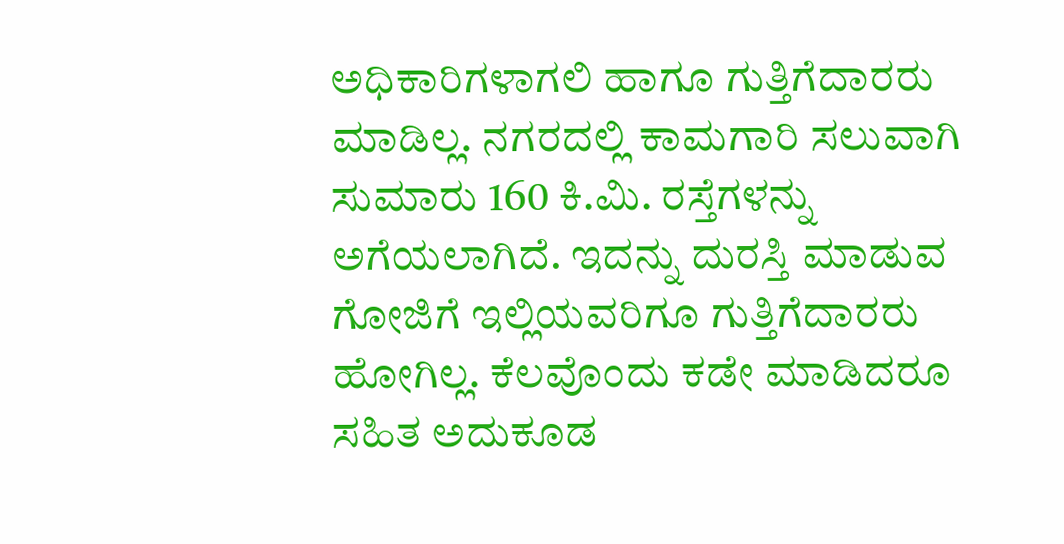ಅಧಿಕಾರಿಗಳಾಗಲಿ ಹಾಗೂ ಗುತ್ತಿಗೆದಾರರು ಮಾಡಿಲ್ಲ. ನಗರದಲ್ಲಿ ಕಾಮಗಾರಿ ಸಲುವಾಗಿ ಸುಮಾರು 160 ಕಿ.ಮಿ. ರಸ್ತೆಗಳನ್ನು ಅಗೆಯಲಾಗಿದೆ. ಇದನ್ನು ದುರಸ್ತಿ ಮಾಡುವ ಗೋಜಿಗೆ ಇಲ್ಲಿಯವರಿಗೂ ಗುತ್ತಿಗೆದಾರರು ಹೋಗಿಲ್ಲ. ಕೆಲವೊಂದು ಕಡೇ ಮಾಡಿದರೂ ಸಹಿತ ಅದುಕೂಡ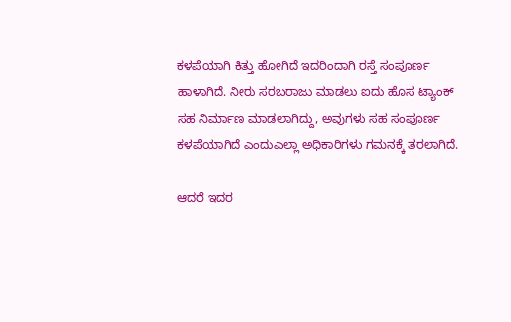ಕಳಪೆಯಾಗಿ ಕಿತ್ತು ಹೋಗಿದೆ ಇದರಿಂದಾಗಿ ರಸ್ತೆ ಸಂಪೂರ್ಣ ಹಾಳಾಗಿದೆ. ನೀರು ಸರಬರಾಜು ಮಾಡಲು ಐದು ಹೊಸ ಟ್ಯಾಂಕ್ ಸಹ ನಿರ್ಮಾಣ ಮಾಡಲಾಗಿದ್ದು, ಅವುಗಳು ಸಹ ಸಂಪೂರ್ಣ ಕಳಪೆಯಾಗಿದೆ ಎಂದುಎಲ್ಲಾ ಅಧಿಕಾರಿಗಳು ಗಮನಕ್ಕೆ ತರಲಾಗಿದೆ.

ಆದರೆ ಇದರ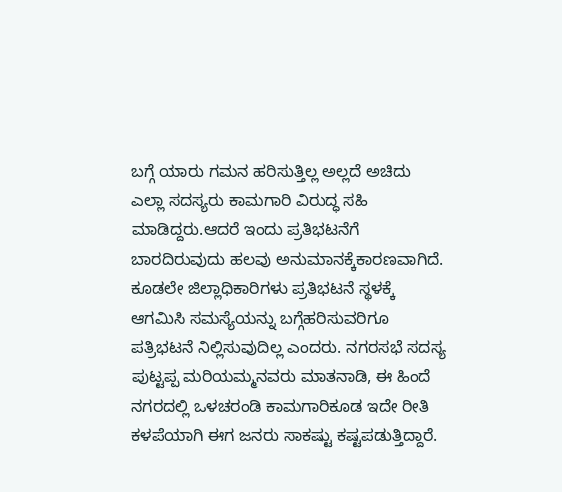ಬಗ್ಗೆ ಯಾರು ಗಮನ ಹರಿಸುತ್ತಿಲ್ಲ ಅಲ್ಲದೆ ಅಚಿದು ಎಲ್ಲಾ ಸದಸ್ಯರು ಕಾಮಗಾರಿ ವಿರುದ್ಧ ಸಹಿ ಮಾಡಿದ್ದರು.ಆದರೆ ಇಂದು ಪ್ರತಿಭಟನೆಗೆ ಬಾರದಿರುವುದು ಹಲವು ಅನುಮಾನಕ್ಕೆಕಾರಣವಾಗಿದೆ. ಕೂಡಲೇ ಜಿಲ್ಲಾಧಿಕಾರಿಗಳು ಪ್ರತಿಭಟನೆ ಸ್ಥಳಕ್ಕೆ ಆಗಮಿಸಿ ಸಮಸ್ಯೆಯನ್ನು ಬಗ್ಗೆಹರಿಸುವರಿಗೂ ಪತ್ರಿಭಟನೆ ನಿಲ್ಲಿಸುವುದಿಲ್ಲ ಎಂದರು. ನಗರಸಭೆ ಸದಸ್ಯ ಪುಟ್ಟಪ್ಪ ಮರಿಯಮ್ಮನವರು ಮಾತನಾಡಿ, ಈ ಹಿಂದೆ ನಗರದಲ್ಲಿ ಒಳಚರಂಡಿ ಕಾಮಗಾರಿಕೂಡ ಇದೇ ರೀತಿ ಕಳಪೆಯಾಗಿ ಈಗ ಜನರು ಸಾಕಷ್ಟು ಕಷ್ಟಪಡುತ್ತಿದ್ದಾರೆ.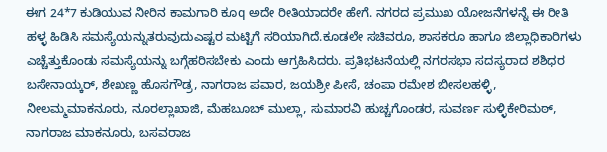ಈಗ 24*7 ಕುಡಿಯುವ ನೀರಿನ ಕಾಮಗಾರಿ ಕೂq ಅದೇ ರೀತಿಯಾದರೇ ಹೇಗೆ. ನಗರದ ಪ್ರಮುಖ ಯೋಜನೆಗಳನ್ನೆ ಈ ರೀತಿ ಹಳ್ಳ ಹಿಡಿಸಿ ಸಮಸ್ಯೆಯನ್ನುತರುವುದುಎಷ್ಟರ ಮಟ್ಟಿಗೆ ಸರಿಯಾಗಿದೆ.ಕೂಡಲೇ ಸಚಿವರೂ, ಶಾಸಕರೂ ಹಾಗೂ ಜಿಲ್ಲಾಧಿಕಾರಿಗಳು ಎಚ್ಚೆತ್ತುಕೊಂಡು ಸಮಸ್ಯೆಯನ್ನು ಬಗ್ಗೆಹರಿಸಬೇಕು ಎಂದು ಆಗ್ರಹಿಸಿದರು. ಪ್ರತಿಭಟನೆಯಲ್ಲಿ ನಗರಸಭಾ ಸದಸ್ಯರಾದ ಶಶಿಧರ ಬಸೇನಾಯ್ಕರ್, ಶೇಖಣ್ಣ ಹೊಸಗೌಡ್ರ, ನಾಗರಾಜ ಪವಾರ, ಜಯಶ್ರೀ ಪೀಸೆ, ಚಂಪಾ ರಮೇಶ ಬೀಸಲಹಳ್ಳಿ, ನೀಲಮ್ಮಮಾಕನೂರು, ನೂರಲ್ಲಾಖಾಜಿ, ಮೆಹಬೂಬ್ ಮುಲ್ಲಾ, ಸುಮಾರವಿ ಹುಚ್ಚಗೊಂಡರ, ಸುವರ್ಣ ಸುಳ್ಳಿಕೇರಿಮಠ್, ನಾಗರಾಜ ಮಾಕನೂರು, ಬಸವರಾಜ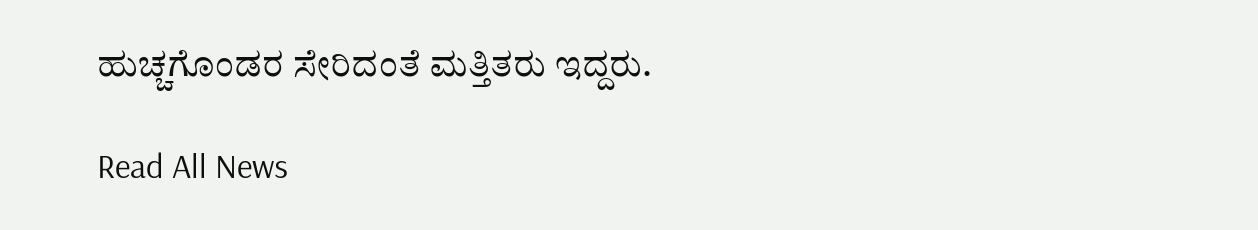ಹುಚ್ಚಗೊಂಡರ ಸೇರಿದಂತೆ ಮತ್ತಿತರು ಇದ್ದರು.

Read All News